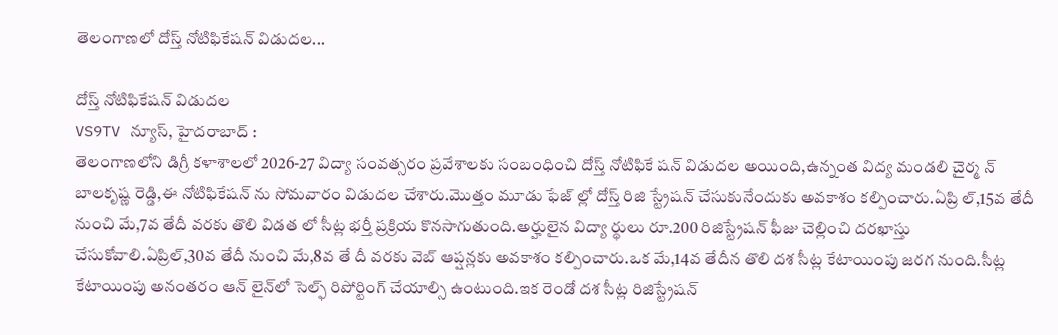తెలంగాణలో దోస్త్ నోటిఫికేషన్ విడుదల...

దోస్త్ నోటిఫికేషన్ విడుదల
VS9TV న్యూస్, హైదరాబాద్ :
తెలంగాణలోని డిగ్రీ కళాశాలలో 2026-27 విద్యా సంవత్సరం ప్రవేశాలకు సంబంధించి దోస్త్ నోటిఫికే షన్ విడుదల అయింది,ఉన్నంత విద్య మండలి చైర్మ న్ బాలకృష్ణ రెడ్డి,ఈ నోటిఫికేషన్ ను సోమవారం విడుదల చేశారు.మొత్తం మూడు ఫేజ్ ల్లో దోస్త్ రిజి స్ట్రేషన్ చేసుకునేందుకు అవకాశం కల్పించారు.ఏప్రి ల్,15వ తేదీ నుంచి మే,7వ తేదీ వరకు తొలి విడత లో సీట్ల భర్తీ ప్రక్రియ కొనసాగుతుంది.అర్హులైన విద్యా ర్థులు రూ.200 రిజిస్ట్రేషన్ ఫీజు చెల్లించి దరఖాస్తు చేసుకోవాలి.ఏప్రిల్,30వ తేదీ నుంచి మే,8వ తే దీ వరకు వెబ్ ఆప్షన్లకు అవకాశం కల్పించారు.ఒక మే,14వ తేదీన తొలి దశ సీట్ల కేటాయింపు జరగ నుంది.సీట్ల కేటాయింపు అనంతరం ఆన్‌ లైన్‌లో సెల్ఫ్ రిపోర్టింగ్ చేయాల్సి ఉంటుంది.ఇక రెండో దశ సీట్ల రిజిస్ట్రేషన్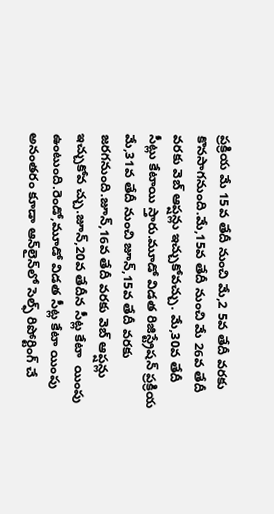ప్రక్రియ మే 15వ తేదీ నుంచి మే,2 5వ తేదీ వరకు కొనసాగనుంది.మే,15వ తేదీ నుంచి మే 26వ తేదీ వరకు వెబ్ ఆప్షన్లు ఇచ్చుకోవచ్చు. మే,30వ తేదీ సీట్లు కేటాయి స్తారు.మూడో విడత రిజిస్ట్రేషన్ ప్రక్రియ మే,31వ తేదీ నుంచి జూన్,15వ తేదీ వరకు జరగనుంది.జూన్,16వ తేదీ వరకు వెబ్ ఆప్షన్లు ఇచ్చుకోవ చ్చు.జూన్,20వ తేదీన సీట్ల కేటా  యింపు ఉంటుంది.రెండో,మూడో విడత సీట్ల కేటా యింపు అనంతరం కూడా ఆన్‌లైన్‌లో సెల్ఫ్ రిపోర్టింగ్ చే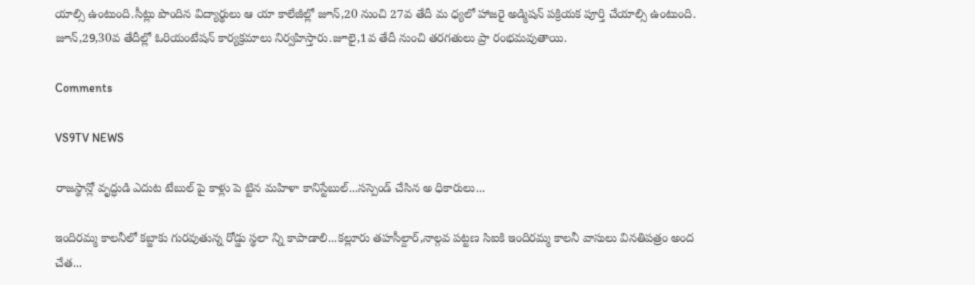యాల్సి ఉంటుంది.సీట్లు పొందిన విద్యార్థులు ఆ యా కాలేజీల్లో జూన్,20 నుంచి 27వ తేదీ మ ధ్యలో హాజరై అడ్మిషన్ పక్రియక పూర్తి చేయాల్సి ఉంటుంది. జూన్,29,30వ తేదీల్లో ఓరియంటేషన్ కార్యక్రమాలు నిర్వహిస్తారు.జూలై,1వ తేదీ నుంచి తరగతులు ప్రా రంభమవుతాయి.

Comments

VS9TV NEWS

రాజస్థాన్లో వృద్ధుడి ఎదుట టేబుల్ పై కాళ్లు పె ట్టిన మహిళా కానిస్టేబుల్...సస్పెండ్ చేసిన అ ధికారులు...

ఇందిరమ్మ కాలనీలో కబ్జాకు గురవుతున్న రోడ్డు స్థలా న్ని కాపాడాలి...కల్లూరు తహసీల్దార్,నాల్గవ పట్టణ సిఐకి ఇందిరమ్మ కాలనీ వాసులు వినతిపత్రం అంద చేత...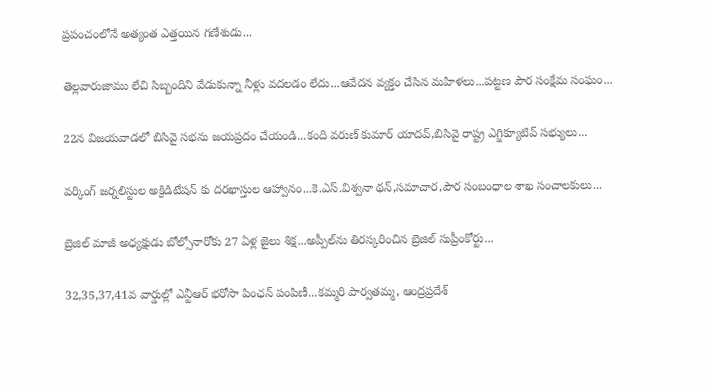ప్రపంచంలోనే అత్యంత ఎత్తయిన గణేశుడు...

తెల్లవారుజాము లేచి సిబ్బందిని వేడుకున్నా నీళ్లు వదలడం లేదు...ఆవేదన వ్యక్తం చేసిన మహిళలు...పట్టణ పౌర సంక్షేమ సంఘం...

22న విజయవాడలో బిసివై సభను జయప్రదం చేయండి...కంది వరుణ్ కుమార్ యాదవ్,బిసివై రాష్ట్ర ఎగ్జిక్యూటివ్ సభ్యులు...

వర్కింగ్ జర్నలిస్టుల అక్రిడిటేషన్ కు దరఖాస్తుల ఆహ్వానం...కె.ఎస్.విశ్వనా థన్,సమాచార,పౌర సంబంధాల శాఖ సంచాలకులు...

బ్రెజిల్ మాజీ అధ్యక్షుడు బోల్సోనారోకు 27 ఏళ్ల జైలు శిక్ష...అప్పీల్‌ను తిరస్కరించిన బ్రెజిల్ సుప్రీంకోర్టు...

32,35,37,41వ వార్డుల్లో ఎన్టీఆర్ భరోసా పింఛన్ పంపిణీ...కమ్మరి పార్వతమ్మ, ఆంద్రప్రదేశ్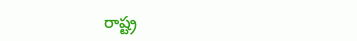రాష్ట్ర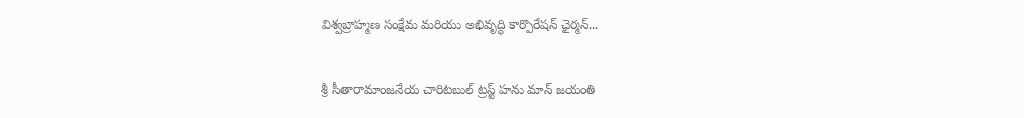విశ్వబ్రాహ్మణ సంక్షేమ మరియు అభివృద్ధి కార్పొరేషన్ ఛైర్మన్...

శ్రీ సీతారామాంజనేయ చారిటబుల్ ట్రస్ట్ హను మాన్ జయంతి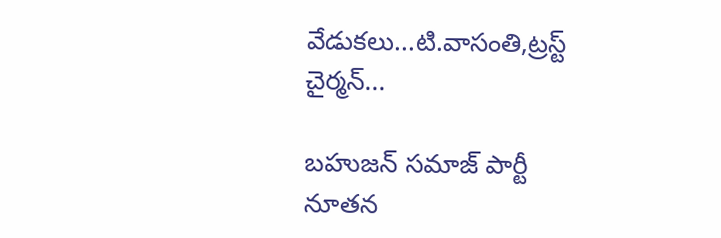వేడుకలు...టి.వాసంతి,ట్రస్ట్ చైర్మన్...

బహుజన్ సమాజ్ పార్టీ నూతన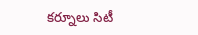కర్నూలు సిటీ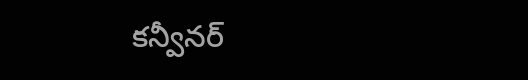కన్వీనర్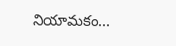నియామకం...